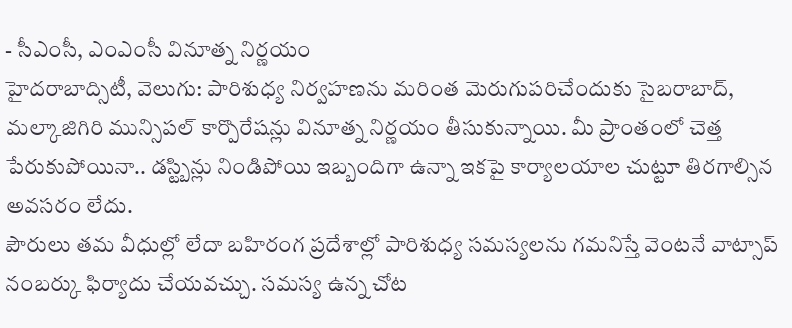- సీఎంసీ, ఎంఎంసీ వినూత్న నిర్ణయం
హైదరాబాద్సిటీ, వెలుగు: పారిశుధ్య నిర్వహణను మరింత మెరుగుపరిచేందుకు సైబరాబాద్, మల్కాజిగిరి మున్సిపల్ కార్పొరేషన్లు వినూత్న నిర్ణయం తీసుకున్నాయి. మీ ప్రాంతంలో చెత్త పేరుకుపోయినా.. డస్ట్బిన్లు నిండిపోయి ఇబ్బందిగా ఉన్నా ఇకపై కార్యాలయాల చుట్టూ తిరగాల్సిన అవసరం లేదు.
పౌరులు తమ వీధుల్లో లేదా బహిరంగ ప్రదేశాల్లో పారిశుధ్య సమస్యలను గమనిస్తే వెంటనే వాట్సాప్ నంబర్కు ఫిర్యాదు చేయవచ్చు. సమస్య ఉన్న చోట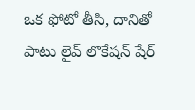ఒక ఫోటో తీసి, దానితో పాటు లైవ్ లొకేషన్ షేర్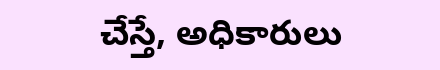చేస్తే, అధికారులు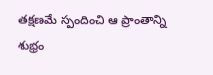తక్షణమే స్పందించి ఆ ప్రాంతాన్ని శుభ్రం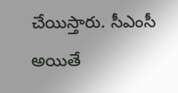చేయిస్తారు. సీఎంసీ అయితే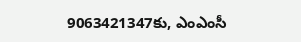9063421347కు, ఎంఎంసీ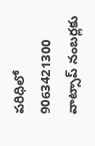పరిధిలో 9063421300 వాట్సాప్ నంబర్లకు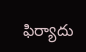ఫిర్యాదు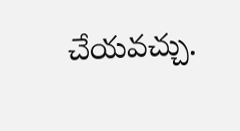చేయవచ్చు.